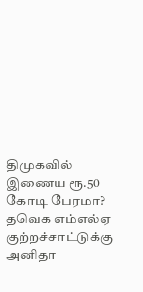திமுகவில் இணைய ரூ.50 கோடி பேரமா? தவெக எம்எல்ஏ குற்றச்சாட்டுக்கு அனிதா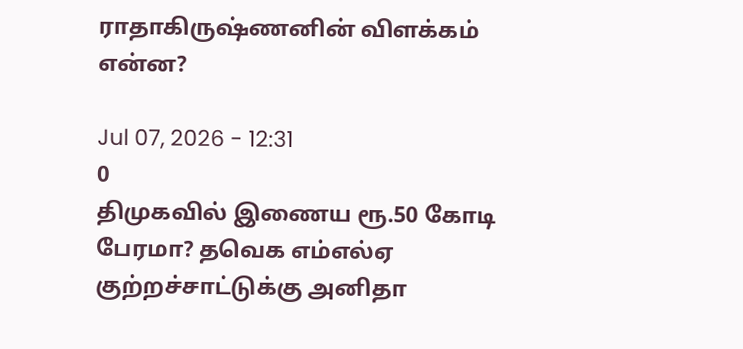ராதாகிருஷ்ணனின் விளக்கம் என்ன?

Jul 07, 2026 - 12:31
0
திமுகவில் இணைய ரூ.50 கோடி பேரமா? தவெக எம்எல்ஏ குற்றச்சாட்டுக்கு அனிதா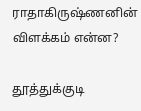ராதாகிருஷ்ணனின் விளக்கம் என்ன?

தூத்துக்குடி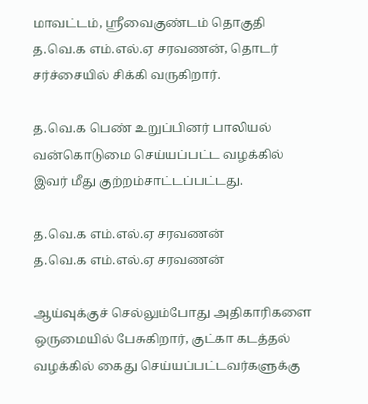மாவட்டம், ஸ்ரீவைகுண்டம் தொகுதி த.வெ.க எம்.எல்.ஏ சரவணன், தொடர் சர்ச்சையில் சிக்கி வருகிறார்.

த.வெ.க பெண் உறுப்பினர் பாலியல் வன்கொடுமை செய்யப்பட்ட வழக்கில் இவர் மீது குற்றம்சாட்டப்பட்டது.

த.வெ.க எம்.எல்.ஏ சரவணன்
த.வெ.க எம்.எல்.ஏ சரவணன்

ஆய்வுக்குச் செல்லும்போது அதிகாரிகளை ஒருமையில் பேசுகிறார், குட்கா கடத்தல் வழக்கில் கைது செய்யப்பட்டவர்களுக்கு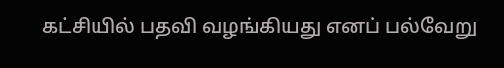கட்சியில் பதவி வழங்கியது எனப் பல்வேறு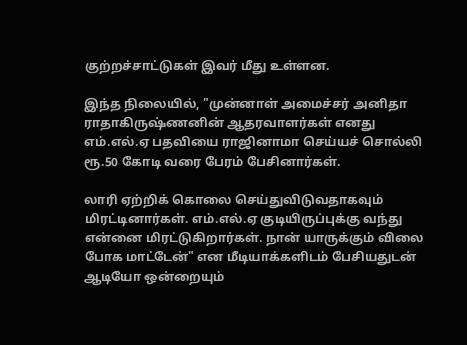குற்றச்சாட்டுகள் இவர் மீது உள்ளன.

இந்த நிலையில், "முன்னாள் அமைச்சர் அனிதா ராதாகிருஷ்ணனின் ஆதரவாளர்கள் எனது எம்.எல்.ஏ பதவியை ராஜினாமா செய்யச் சொல்லி ரூ.50 கோடி வரை பேரம் பேசினார்கள்.

லாரி ஏற்றிக் கொலை செய்துவிடுவதாகவும் மிரட்டினார்கள். எம்.எல்.ஏ குடியிருப்புக்கு வந்து என்னை மிரட்டுகிறார்கள். நான் யாருக்கும் விலை போக மாட்டேன்" என மீடியாக்களிடம் பேசியதுடன் ஆடியோ ஒன்றையும்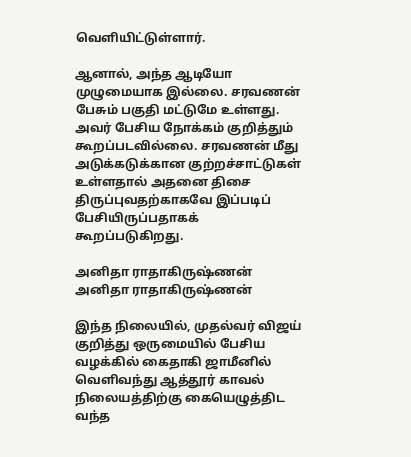வெளியிட்டுள்ளார்.

ஆனால், அந்த ஆடியோ முழுமையாக இல்லை. சரவணன் பேசும் பகுதி மட்டுமே உள்ளது. அவர் பேசிய நோக்கம் குறித்தும் கூறப்படவில்லை. சரவணன் மீது அடுக்கடுக்கான குற்றச்சாட்டுகள் உள்ளதால் அதனை திசை திருப்புவதற்காகவே இப்படிப் பேசியிருப்பதாகக் கூறப்படுகிறது.

அனிதா ராதாகிருஷ்ணன்
அனிதா ராதாகிருஷ்ணன்

இந்த நிலையில், முதல்வர் விஜய் குறித்து ஒருமையில் பேசிய வழக்கில் கைதாகி ஜாமீனில் வெளிவந்து ஆத்தூர் காவல் நிலையத்திற்கு கையெழுத்திட வந்த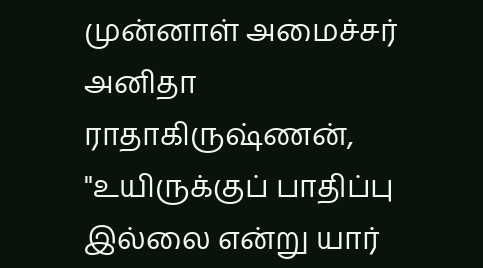முன்னாள் அமைச்சர் அனிதா ராதாகிருஷ்ணன், "உயிருக்குப் பாதிப்பு இல்லை என்று யார்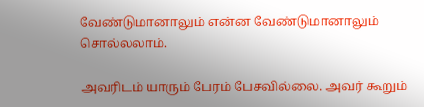வேண்டுமானாலும் என்ன வேண்டுமானாலும் சொல்லலாம்.

அவரிடம் யாரும் பேரம் பேசவில்லை. அவர் கூறும்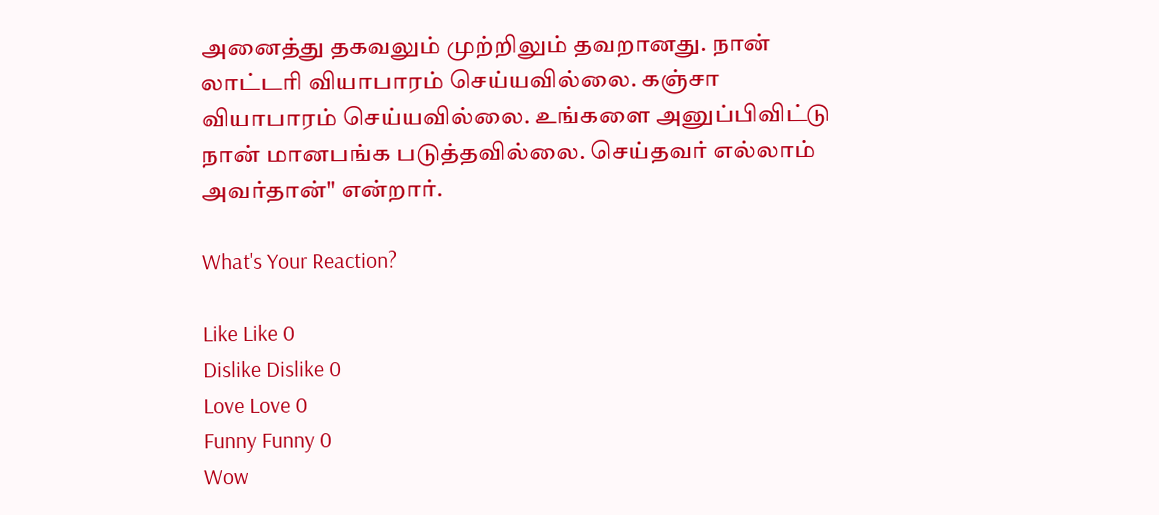அனைத்து தகவலும் முற்றிலும் தவறானது. நான் லாட்டரி வியாபாரம் செய்யவில்லை. கஞ்சா வியாபாரம் செய்யவில்லை. உங்களை அனுப்பிவிட்டு நான் மானபங்க படுத்தவில்லை. செய்தவர் எல்லாம் அவர்தான்" என்றார்.

What's Your Reaction?

Like Like 0
Dislike Dislike 0
Love Love 0
Funny Funny 0
Wow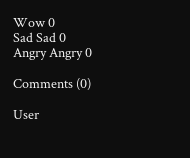Wow 0
Sad Sad 0
Angry Angry 0

Comments (0)

User